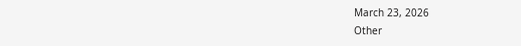March 23, 2026
Other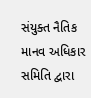સંયુક્ત નૈતિક માનવ અધિકાર સમિતિ દ્વારા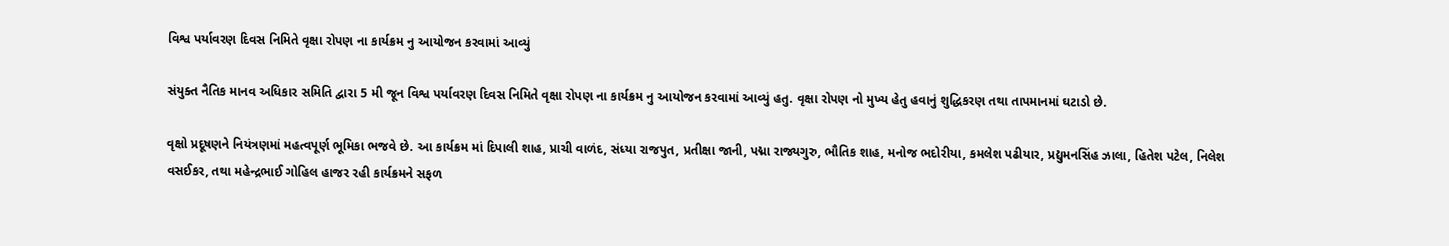વિશ્વ પર્યાવરણ દિવસ નિમિતે વૃક્ષા રોપણ ના કાર્યક્રમ નુ આયોજન કરવામાં આવ્યું

સંયુક્ત નૈતિક માનવ અધિકાર સમિતિ દ્વારા 5 મી જૂન વિશ્વ પર્યાવરણ દિવસ નિમિતે વૃક્ષા રોપણ ના કાર્યક્રમ નુ આયોજન કરવામાં આવ્યું હતુ. વૃક્ષા રોપણ નો મુખ્ય હેતુ હવાનું શુદ્ધિકરણ તથા તાપમાનમાં ઘટાડો છે.

વૃક્ષો પ્રદૂષણને નિયંત્રણમાં મહત્વપૂર્ણ ભૂમિકા ભજવે છે. આ કાર્યક્રમ માં દિપાલી શાહ, પ્રાચી વાળંદ, સંધ્યા રાજપુત, પ્રતીક્ષા જાની, પદ્મા રાજ્યગુરુ, ભૌતિક શાહ, મનોજ ભદોરીયા, કમલેશ પઢીયાર, પ્રદ્યુમનસિંહ ઝાલા, હિતેશ પટેલ, નિલેશ વસઈકર, તથા મહેન્દ્રભાઈ ગોહિલ હાજર રહી કાર્યક્રમને સફળ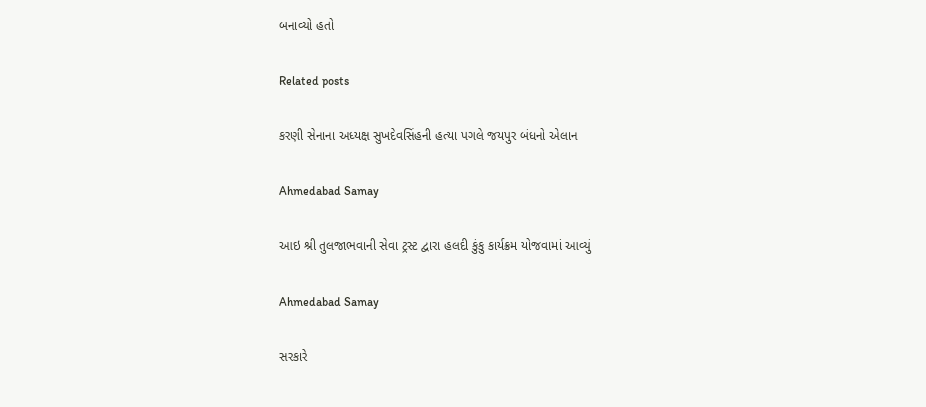બનાવ્યો હતો

Related posts

કરણી સેનાના અધ્યક્ષ સુખદેવસિંહની હત્યા પગલે જયપુર બંધનો એલાન

Ahmedabad Samay

આઇ શ્રી તુલજાભવાની સેવા ટ્રસ્ટ દ્વારા હલદી કુંકુ કાર્યક્રમ યોજવામાં આવ્યું

Ahmedabad Samay

સરકારે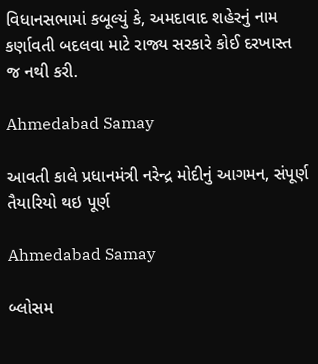વિધાનસભામાં કબૂલ્યું કે, અમદાવાદ શહેરનું નામ કર્ણાવતી બદલવા માટે રાજ્ય સરકારે કોઈ દરખાસ્ત જ નથી કરી.

Ahmedabad Samay

આવતી કાલે પ્રધાનમંત્રી નરેન્દ્ર મોદીનું આગમન, સંપૂર્ણ તૈયારિયો થઇ પૂર્ણ

Ahmedabad Samay

બ્લોસમ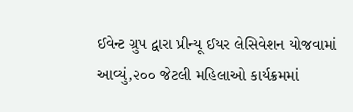ઈવેન્ટ ગ્રુપ દ્વારા પ્રીન્યૂ ઈયર લેસિવેશન યોજવામાં આવ્યું,૨૦૦ જેટલી મહિલાઓ કાર્યક્રમમાં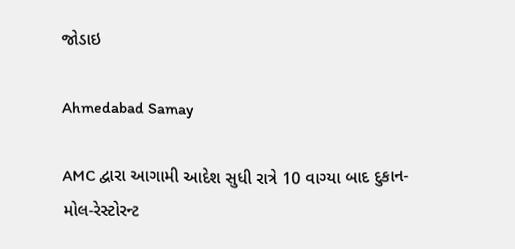જોડાઇ

Ahmedabad Samay

AMC દ્વારા આગામી આદેશ સુધી રાત્રે 10 વાગ્યા બાદ દુકાન-મોલ-રેસ્ટોરન્ટ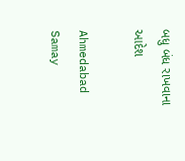બધુ બંધ રાખવાના આદેશ

Ahmedabad Samay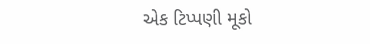એક ટિપ્પણી મૂકો